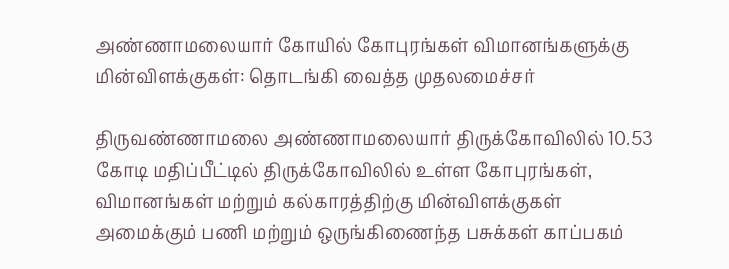அண்ணாமலையார் கோயில் கோபுரங்கள் விமானங்களுக்கு மின்விளக்குகள்: தொடங்கி வைத்த முதலமைச்சர்

திருவண்ணாமலை அண்ணாமலையார் திருக்கோவிலில் 10.53 கோடி மதிப்பீட்டில் திருக்கோவிலில் உள்ள கோபுரங்கள், விமானங்கள் மற்றும் கல்காரத்திற்கு மின்விளக்குகள் அமைக்கும் பணி மற்றும் ஒருங்கிணைந்த பசுக்கள் காப்பகம்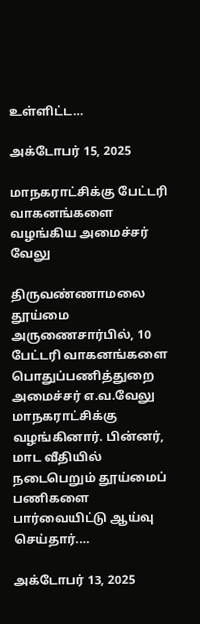உள்ளிட்ட…

அக்டோபர் 15, 2025

மாநகராட்சிக்கு பேட்டரி வாகனங்களை வழங்கிய அமைச்சர் வேலு

திருவண்ணாமலை தூய்மை அருணைசார்பில், 10 பேட்டரி வாகனங்களை பொதுப்பணித்துறை அமைச்சர் எ.வ.வேலு மாநகராட்சிக்கு வழங்கினார். பின்னர், மாட வீதியில் நடைபெறும் தூய்மைப் பணிகளை பார்வையிட்டு ஆய்வு செய்தார்.…

அக்டோபர் 13, 2025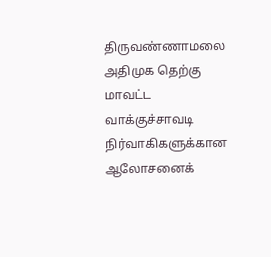திருவண்ணாமலை அதிமுக தெற்கு மாவட்ட வாக்குச்சாவடி நிர்வாகிகளுக்கான ஆலோசனைக்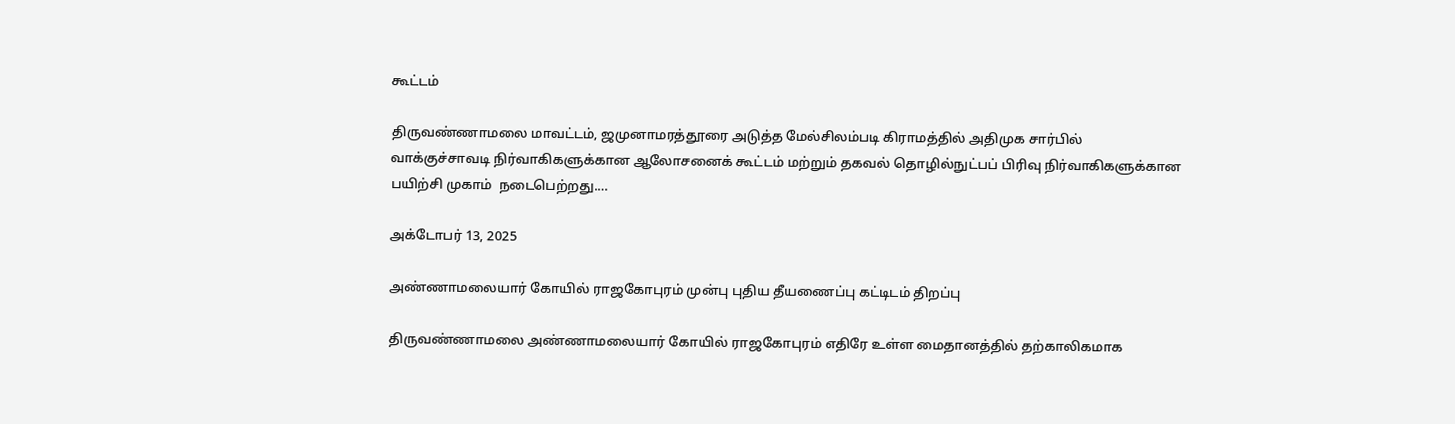கூட்டம்

திருவண்ணாமலை மாவட்டம், ஜமுனாமரத்தூரை அடுத்த மேல்சிலம்படி கிராமத்தில் அதிமுக சார்பில் வாக்குச்சாவடி நிர்வாகிகளுக்கான ஆலோசனைக் கூட்டம் மற்றும் தகவல் தொழில்நுட்பப் பிரிவு நிர்வாகிகளுக்கான பயிற்சி முகாம்  நடைபெற்றது.…

அக்டோபர் 13, 2025

அண்ணாமலையார் கோயில் ராஜகோபுரம் முன்பு புதிய தீயணைப்பு கட்டிடம் திறப்பு

திருவண்ணாமலை அண்ணாமலையார் கோயில் ராஜகோபுரம் எதிரே உள்ள மைதானத்தில் தற்காலிகமாக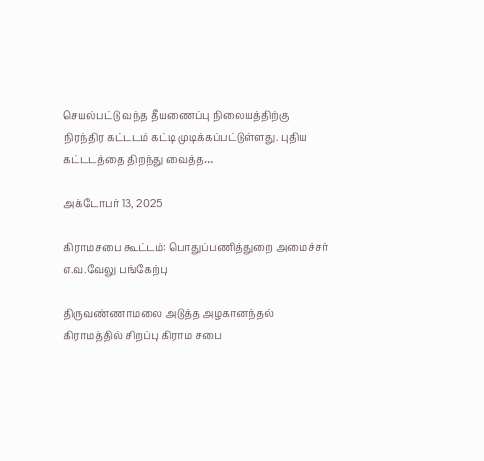செயல்பட்டு வந்த தீயணைப்பு நிலையத்திற்கு நிரந்திர கட்டடம் கட்டி முடிக்கப்பட்டுள்ளது. புதிய கட்டடத்தை திறந்து வைத்த…

அக்டோபர் 13, 2025

கிராமசபை கூட்டம்: பொதுப்பணித்துறை அமைச்சர் எ.வ.வேலு பங்கேற்பு

திருவண்ணாமலை அடுத்த அழகானந்தல் கிராமத்தில் சிறப்பு கிராம சபை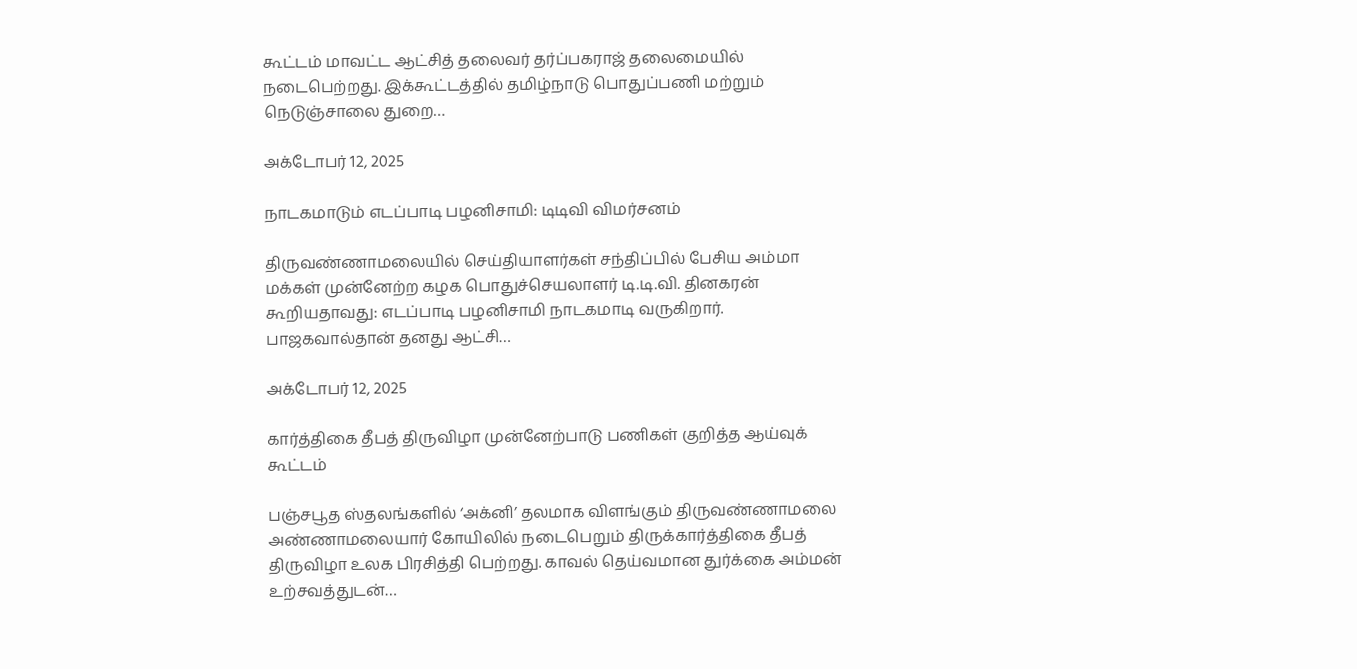கூட்டம் மாவட்ட ஆட்சித் தலைவர் தர்ப்பகராஜ் தலைமையில் நடைபெற்றது. இக்கூட்டத்தில் தமிழ்நாடு பொதுப்பணி மற்றும் நெடுஞ்சாலை துறை…

அக்டோபர் 12, 2025

நாடகமாடும் எடப்பாடி பழனிசாமி: டிடிவி விமர்சனம்

திருவண்ணாமலையில் செய்தியாளர்கள் சந்திப்பில் பேசிய அம்மா மக்கள் முன்னேற்ற கழக பொதுச்செயலாளர் டி.டி.வி. தினகரன் கூறியதாவது: எடப்பாடி பழனிசாமி நாடகமாடி வருகிறார். பாஜகவால்தான் தனது ஆட்சி…

அக்டோபர் 12, 2025

கார்த்திகை தீபத் திருவிழா முன்னேற்பாடு பணிகள் குறித்த ஆய்வுக் கூட்டம்

பஞ்சபூத ஸ்தலங்களில் ‘அக்னி’ தலமாக விளங்கும் திருவண்ணாமலை அண்ணாமலையார் கோயிலில் நடைபெறும் திருக்கார்த்திகை தீபத் திருவிழா உலக பிரசித்தி பெற்றது. காவல் தெய்வமான துர்க்கை அம்மன் உற்சவத்துடன்…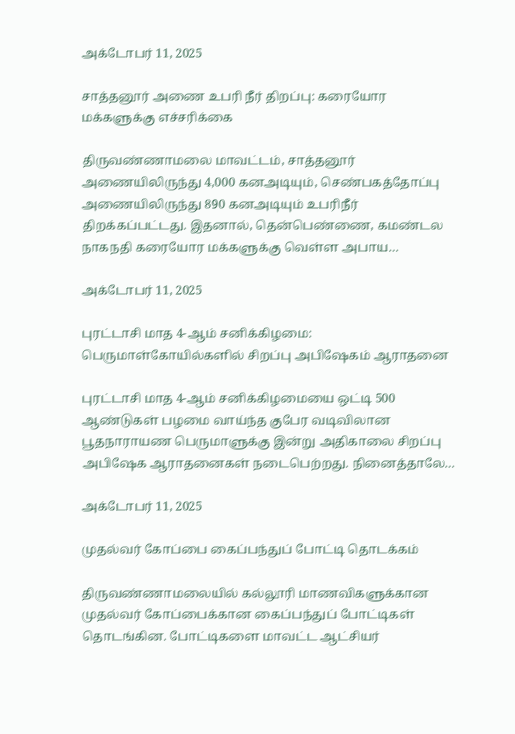அக்டோபர் 11, 2025

சாத்தனூர் அணை உபரி நீர் திறப்பு: கரையோர மக்களுக்கு எச்சரிக்கை

திருவண்ணாமலை மாவட்டம், சாத்தனூர் அணையிலிருந்து 4,000 கனஅடியும், செண்பகத்தோப்பு அணையிலிருந்து 890 கனஅடியும் உபரிநீர் திறக்கப்பட்டது. இதனால், தென்பெண்ணை, கமண்டல நாகநதி கரையோர மக்களுக்கு வெள்ள அபாய…

அக்டோபர் 11, 2025

புரட்டாசி மாத 4-ஆம் சனிக்கிழமை: பெருமாள்கோயில்களில் சிறப்பு அபிஷேகம் ஆராதனை

புரட்டாசி மாத 4-ஆம் சனிக்கிழமையை ஒட்டி 500 ஆண்டுகள் பழமை வாய்ந்த குபேர வடிவிலான பூதநாராயண பெருமாளுக்கு இன்று அதிகாலை சிறப்பு அபிஷேக ஆராதனைகள் நடைபெற்றது. நினைத்தாலே…

அக்டோபர் 11, 2025

முதல்வர் கோப்பை கைப்பந்துப் போட்டி தொடக்கம்

திருவண்ணாமலையில் கல்லூரி மாணவிகளுக்கான முதல்வர் கோப்பைக்கான கைப்பந்துப் போட்டிகள்  தொடங்கின. போட்டிகளை மாவட்ட ஆட்சியர்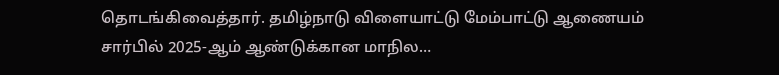தொடங்கிவைத்தார். தமிழ்நாடு விளையாட்டு மேம்பாட்டு ஆணையம் சார்பில் 2025-ஆம் ஆண்டுக்கான மாநில…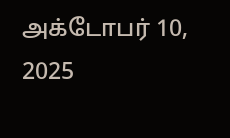அக்டோபர் 10, 2025